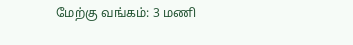மேற்கு வங்கம்: 3 மணி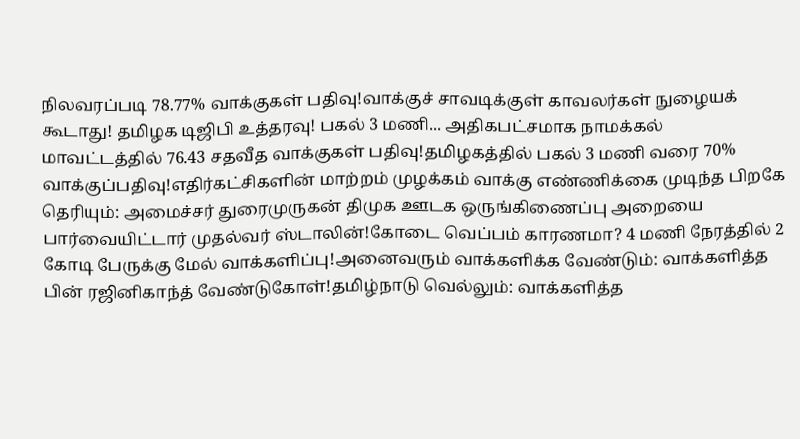நிலவரப்படி 78.77% வாக்குகள் பதிவு!வாக்குச் சாவடிக்குள் காவலர்கள் நுழையக் கூடாது! தமிழக டிஜிபி உத்தரவு! பகல் 3 மணி... அதிகபட்சமாக நாமக்கல் மாவட்டத்தில் 76.43 சதவீத வாக்குகள் பதிவு!தமிழகத்தில் பகல் 3 மணி வரை 70% வாக்குப்பதிவு!எதிர்கட்சிகளின் மாற்றம் முழக்கம் வாக்கு எண்ணிக்கை முடிந்த பிறகே தெரியும்: அமைச்சர் துரைமுருகன் திமுக ஊடக ஒருங்கிணைப்பு அறையை பார்வையிட்டார் முதல்வர் ஸ்டாலின்!கோடை வெப்பம் காரணமா? 4 மணி நேரத்தில் 2 கோடி பேருக்கு மேல் வாக்களிப்பு!அனைவரும் வாக்களிக்க வேண்டும்: வாக்களித்த பின் ரஜினிகாந்த் வேண்டுகோள்!தமிழ்நாடு வெல்லும்: வாக்களித்த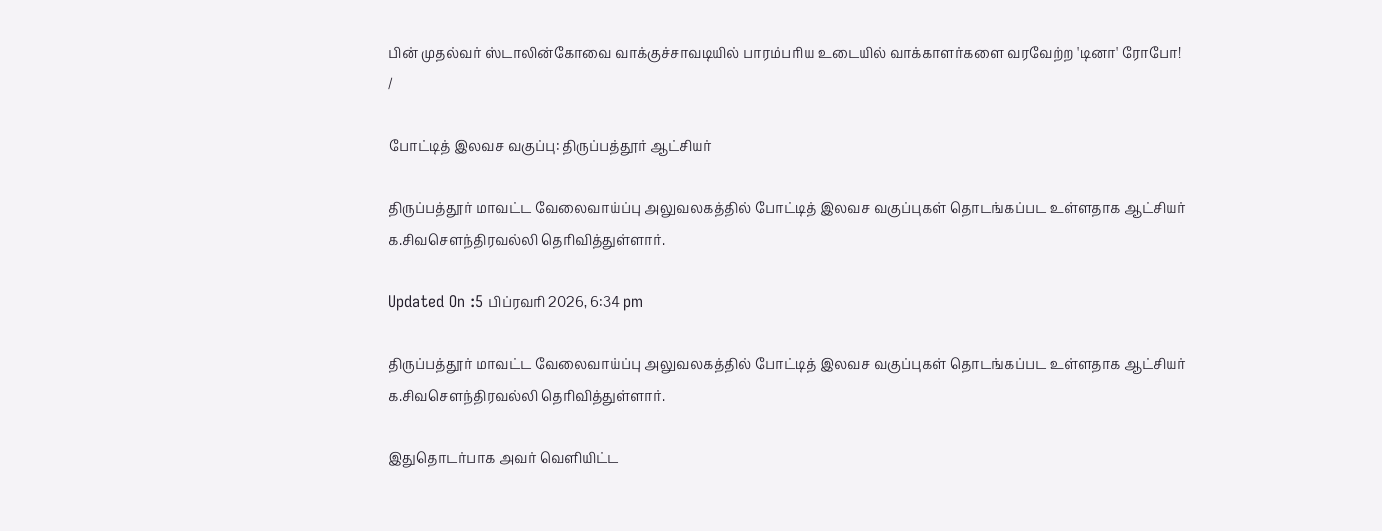பின் முதல்வர் ஸ்டாலின்கோவை வாக்குச்சாவடியில் பாரம்பரிய உடையில் வாக்காளர்களை வரவேற்ற 'டினா' ரோபோ!
/

போட்டித் இலவச வகுப்பு: திருப்பத்தூர் ஆட்சியர்

திருப்பத்தூர் மாவட்ட வேலைவாய்ப்பு அலுவலகத்தில் போட்டித் இலவச வகுப்புகள் தொடங்கப்பட உள்ளதாக ஆட்சியர் க.சிவசௌந்திரவல்லி தெரிவித்துள்ளார்.

Updated On :5 பிப்ரவரி 2026, 6:34 pm

திருப்பத்தூர் மாவட்ட வேலைவாய்ப்பு அலுவலகத்தில் போட்டித் இலவச வகுப்புகள் தொடங்கப்பட உள்ளதாக ஆட்சியர் க.சிவசௌந்திரவல்லி தெரிவித்துள்ளார்.

இதுதொடர்பாக அவர் வெளியிட்ட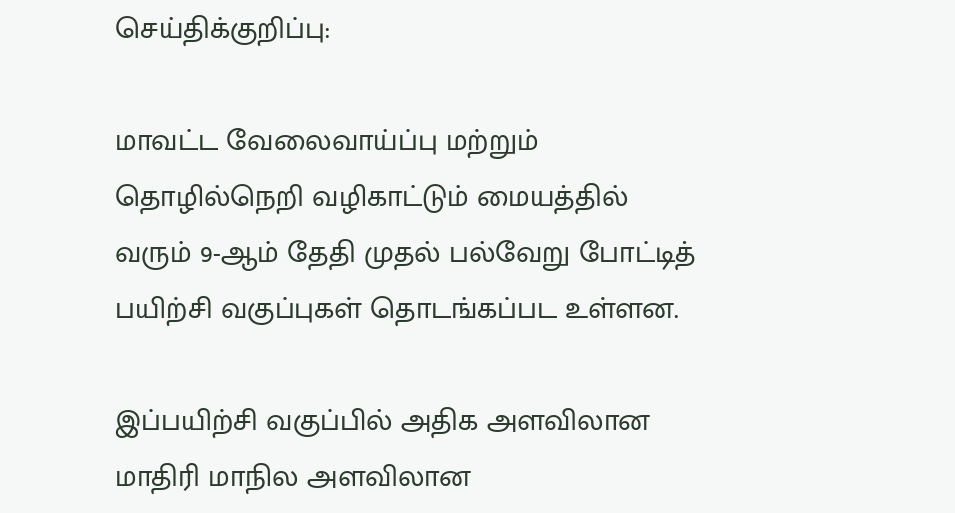செய்திக்குறிப்பு:

மாவட்ட வேலைவாய்ப்பு மற்றும் தொழில்நெறி வழிகாட்டும் மையத்தில் வரும் 9-ஆம் தேதி முதல் பல்வேறு போட்டித் பயிற்சி வகுப்புகள் தொடங்கப்பட உள்ளன.

இப்பயிற்சி வகுப்பில் அதிக அளவிலான மாதிரி மாநில அளவிலான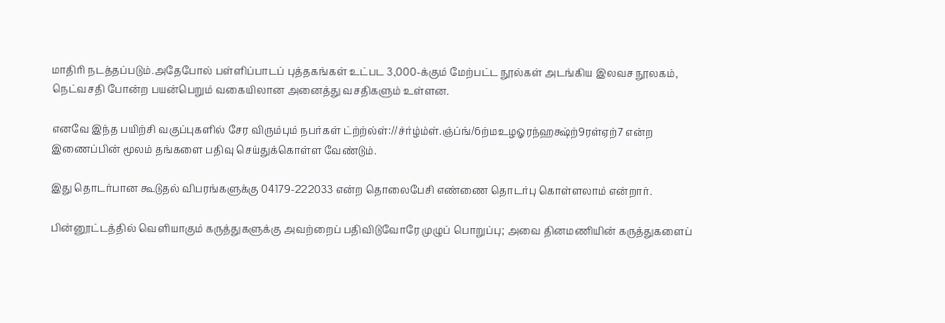மாதிரி நடத்தப்படும்.அதேபோல் பள்ளிப்பாடப் புத்தகங்கள் உட்பட 3,000-க்கும் மேற்பட்ட நூல்கள் அடங்கிய இலவச நூலகம், நெட்வசதி போன்ற பயன்பெறும் வகையிலான அனைத்து வசதிகளும் உள்ளன.

எனவே இந்த பயிற்சி வகுப்புகளில் சேர விரும்பும் நபர்கள் ட்ற்ற்ல்ள்://ச்ர்ழ்ம்ள்.ஞ்ப்ங்/6ற்மஉழஓரந்ஹக்ஷ்ற்9ரள்ஏற்7 என்ற இணைப்பின் மூலம் தங்களை பதிவு செய்துக்கொள்ள வேண்டும்.

இது தொடர்பான கூடுதல் விபரங்களுக்கு 04179-222033 என்ற தொலைபேசி எண்ணை தொடர்பு கொள்ளலாம் என்றார்.

பின்னூட்டத்தில் வெளியாகும் கருத்துகளுக்கு அவற்றைப் பதிவிடுவோரே முழுப் பொறுப்பு; அவை தினமணியின் கருத்துகளைப்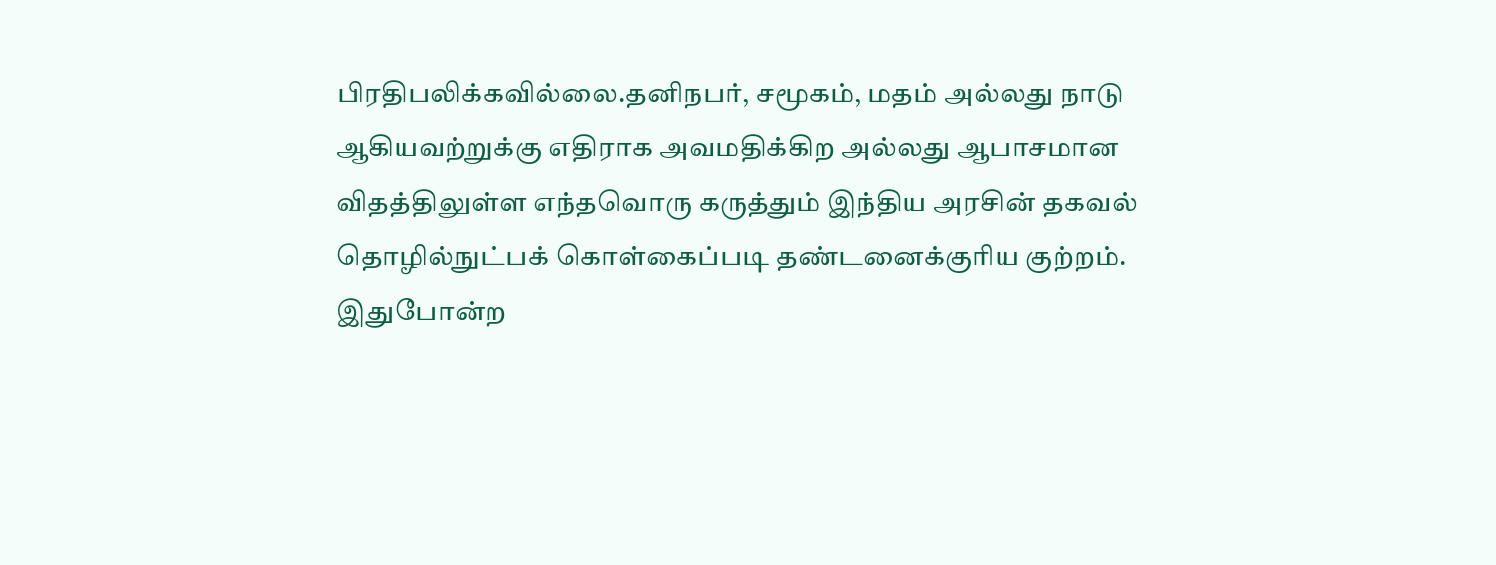பிரதிபலிக்கவில்லை.தனிநபர், சமூகம், மதம் அல்லது நாடு ஆகியவற்றுக்கு எதிராக அவமதிக்கிற அல்லது ஆபாசமான விதத்திலுள்ள எந்தவொரு கருத்தும் இந்திய அரசின் தகவல் தொழில்நுட்பக் கொள்கைப்படி தண்டனைக்குரிய குற்றம். இதுபோன்ற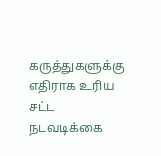கருத்துகளுக்கு எதிராக உரிய சட்ட நடவடிக்கை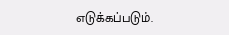எடுக்கப்படும்.